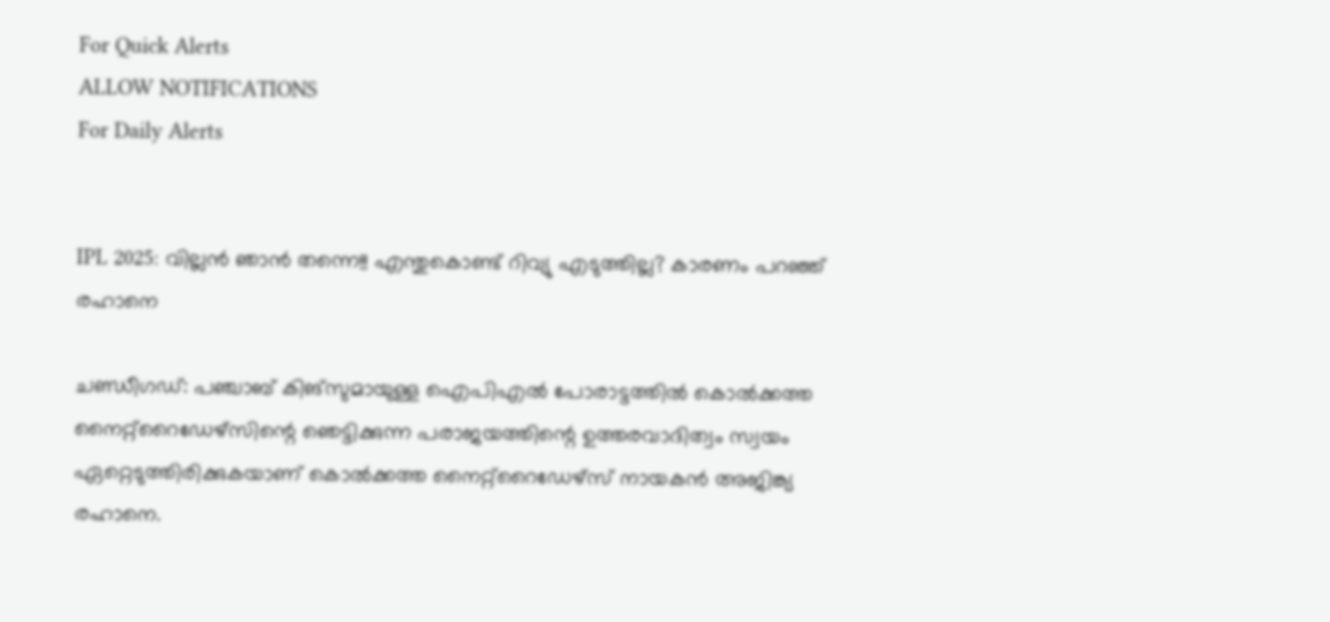For Quick Alerts
ALLOW NOTIFICATIONS
For Daily Alerts


IPL 2025: വില്ലന്‍ ഞാന്‍ തന്നെ!! എന്തുകൊണ്ട് റിവ്യു എടുത്തില്ല? കാരണം പറഞ്ഞ് രഹാനെ

ചണ്ഡീഗഡ്: പഞ്ചാബ് കിങ്‌സുമായുള്ള ഐപിഎല്‍ പോരാട്ടത്തില്‍ കൊല്‍ക്കത്ത നൈറ്റ്‌റൈഡേഴ്‌സിന്റെ ഞെട്ടിക്കുന്ന പരാജയത്തിന്റെ ഉത്തരവാദിത്വം സ്വയം ഏറ്റെടുത്തിരിക്കുകയാണ് കൊല്‍ക്കത്ത നൈറ്റ്‌റൈഡേഴ്‌സ് നായകന്‍ അജിങ്ക്യ രഹാനെ.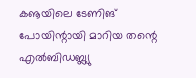കൡയിലെ ടേണിങ് പോയിന്റായി മാറിയ തന്റെ എല്‍ബിഡബ്ല്യു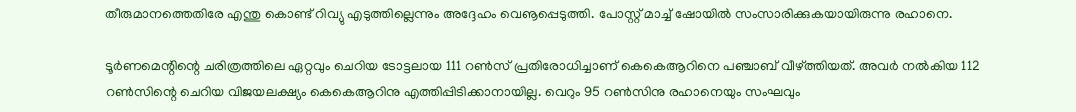തീരുമാനത്തെതിരേ എന്തു കൊണ്ട് റിവ്യു എടുത്തില്ലെന്നും അദ്ദേഹം വെൡപ്പെടുത്തി. പോസ്റ്റ് മാച്ച് ഷോയില്‍ സംസാരിക്കുകയായിരുന്നു രഹാനെ.

ടൂര്‍ണമെന്റിന്റെ ചരിത്രത്തിലെ ഏറ്റവും ചെറിയ ടോട്ടലായ 111 റണ്‍സ് പ്രതിരോധിച്ചാണ് കെകെആറിനെ പഞ്ചാബ് വീഴ്ത്തിയത്. അവര്‍ നല്‍കിയ 112 റണ്‍സിന്റെ ചെറിയ വിജയലക്ഷ്യം കെകെആറിനു എത്തിപ്പിടിക്കാനായില്ല. വെറും 95 റണ്‍സിനു രഹാനെയും സംഘവും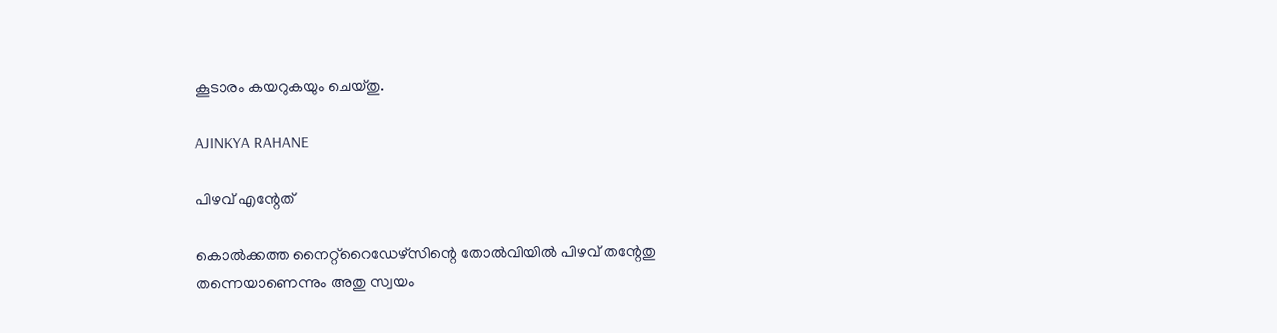കൂടാരം കയറുകയും ചെയ്തു.

AJINKYA RAHANE

പിഴവ് എന്റേത്

കൊല്‍ക്കത്ത നൈറ്റ്‌റൈഡേഴ്‌സിന്റെ തോല്‍വിയില്‍ പിഴവ് തന്റേതു തന്നെയാണെന്നും അതു സ്വയം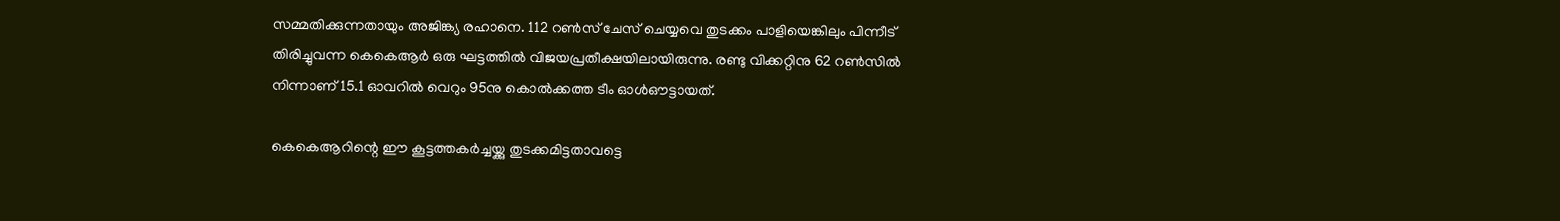സമ്മതിക്കുന്നതായും അജിങ്ക്യ രഹാനെ. 112 റണ്‍സ് ചേസ് ചെയ്യവെ തുടക്കം പാളിയെങ്കിലും പിന്നീട് തിരിച്ചുവന്ന കെകെആര്‍ ഒരു ഘട്ടത്തില്‍ വിജയപ്രതീക്ഷയിലായിരുന്നു. രണ്ടു വിക്കറ്റിനു 62 റണ്‍സില്‍ നിന്നാണ് 15.1 ഓവറില്‍ വെറും 95നു കൊല്‍ക്കത്ത ടീം ഓള്‍ഔട്ടായത്.

കെകെആറിന്റെ ഈ കൂട്ടത്തകര്‍ച്ചയ്ക്കു തുടക്കമിട്ടതാവട്ടെ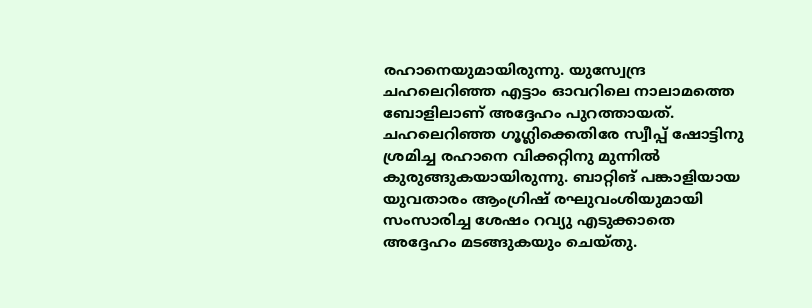രഹാനെയുമായിരുന്നു. യുസ്വേന്ദ്ര ചഹലെറിഞ്ഞ എട്ടാം ഓവറിലെ നാലാമത്തെ ബോളിലാണ് അദ്ദേഹം പുറത്തായത്. ചഹലെറിഞ്ഞ ഗൂഗ്ലിക്കെതിരേ സ്വീപ്പ് ഷോട്ടിനു ശ്രമിച്ച രഹാനെ വിക്കറ്റിനു മുന്നില്‍ കുരുങ്ങുകയായിരുന്നു. ബാറ്റിങ് പങ്കാളിയായ യുവതാരം ആംഗ്രിഷ് രഘുവംശിയുമായി സംസാരിച്ച ശേഷം റവ്യു എടുക്കാതെ അദ്ദേഹം മടങ്ങുകയും ചെയ്തു.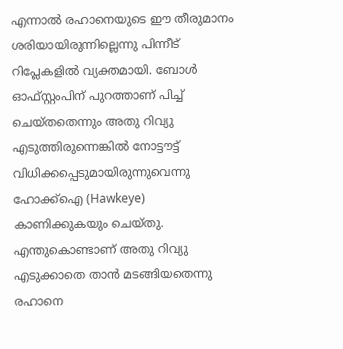എന്നാല്‍ രഹാനെയുടെ ഈ തീരുമാനം ശരിയായിരുന്നില്ലെന്നു പിന്നീട് റിപ്ലേകളില്‍ വ്യക്തമായി. ബോള്‍ ഓഫ്സ്റ്റംപിന് പുറത്താണ് പിച്ച് ചെയ്തതെന്നും അതു റിവ്യു എടുത്തിരുന്നെങ്കില്‍ നോട്ടൗട്ട് വിധിക്കപ്പെടുമായിരുന്നുവെന്നു ഹോക്ക്‌ഐ (Hawkeye) കാണിക്കുകയും ചെയ്തു. എന്തുകൊണ്ടാണ് അതു റിവ്യു എടുക്കാതെ താന്‍ മടങ്ങിയതെന്നു രഹാനെ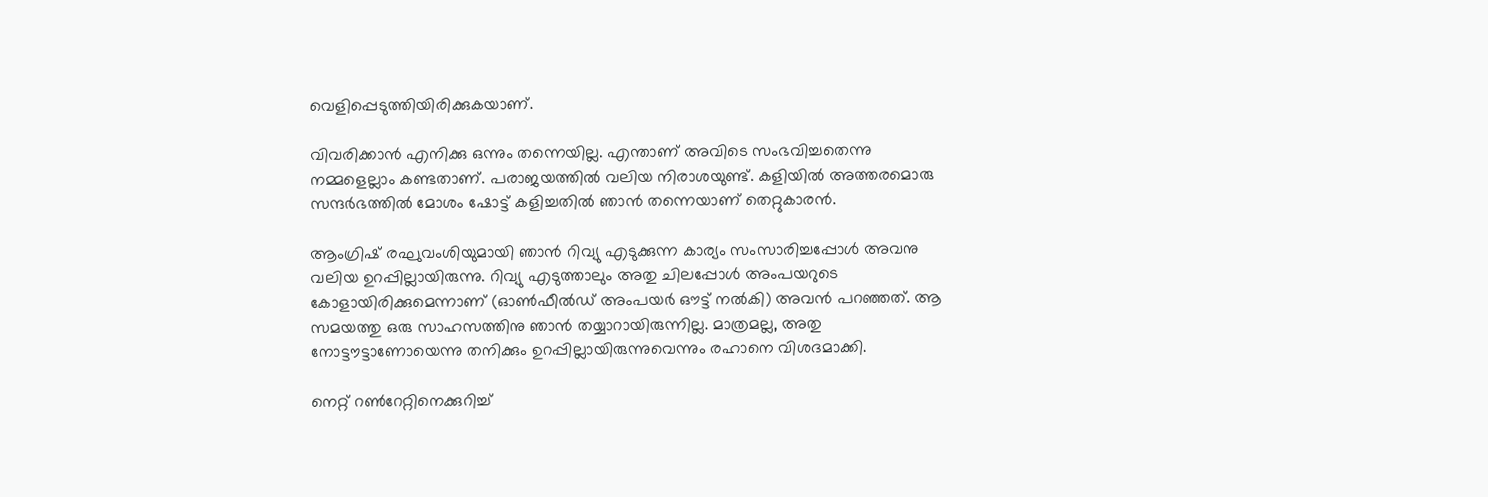വെളിപ്പെടുത്തിയിരിക്കുകയാണ്.

വിവരിക്കാന്‍ എനിക്കു ഒന്നും തന്നെയില്ല. എന്താണ് അവിടെ സംഭവിച്ചതെന്നു നമ്മളെല്ലാം കണ്ടതാണ്. പരാജയത്തില്‍ വലിയ നിരാശയുണ്ട്. കളിയില്‍ അത്തരമൊരു സന്ദര്‍ഭത്തില്‍ മോശം ഷോട്ട് കളിച്ചതില്‍ ഞാന്‍ തന്നെയാണ് തെറ്റുകാരന്‍.

ആംഗ്രിഷ് രഘുവംശിയുമായി ഞാന്‍ റിവ്യു എടുക്കുന്ന കാര്യം സംസാരിച്ചപ്പോള്‍ അവനു വലിയ ഉറപ്പില്ലായിരുന്നു. റിവ്യു എടുത്താലും അതു ചിലപ്പോള്‍ അംപയറുടെ കോളായിരിക്കുമെന്നാണ് (ഓണ്‍ഫീല്‍ഡ് അംപയര്‍ ഔട്ട് നല്‍കി) അവന്‍ പറഞ്ഞത്. ആ സമയത്തു ഒരു സാഹസത്തിനു ഞാന്‍ തയ്യാറായിരുന്നില്ല. മാത്രമല്ല, അതു നോട്ടൗട്ടാണോയെന്നു തനിക്കും ഉറപ്പില്ലായിരുന്നുവെന്നും രഹാനെ വിശദമാക്കി.

നെറ്റ് റണ്‍റേറ്റിനെക്കുറിച്ച്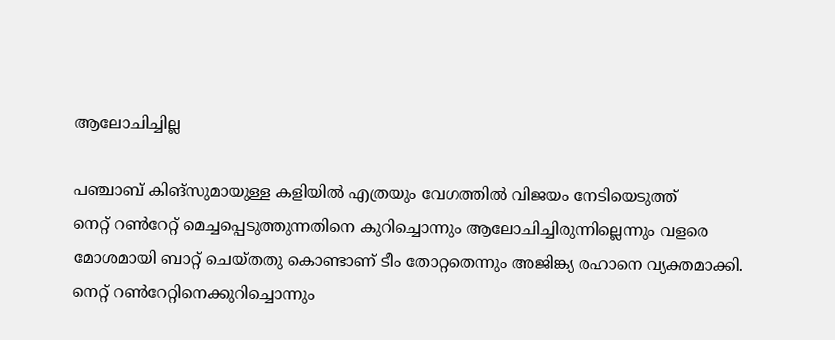ആലോചിച്ചില്ല

പഞ്ചാബ് കിങ്‌സുമായുള്ള കളിയില്‍ എത്രയും വേഗത്തില്‍ വിജയം നേടിയെടുത്ത്
നെറ്റ് റണ്‍റേറ്റ് മെച്ചപ്പെടുത്തുന്നതിനെ കുറിച്ചൊന്നും ആലോചിച്ചിരുന്നില്ലെന്നും വളരെ മോശമായി ബാറ്റ് ചെയ്തതു കൊണ്ടാണ് ടീം തോറ്റതെന്നും അജിങ്ക്യ രഹാനെ വ്യക്തമാക്കി. നെറ്റ് റണ്‍റേറ്റിനെക്കുറിച്ചൊന്നും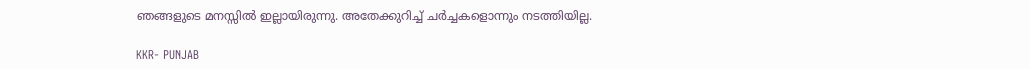ഞങ്ങളുടെ മനസ്സില്‍ ഇല്ലായിരുന്നു. അതേക്കുറിച്ച് ചര്‍ച്ചകളൊന്നും നടത്തിയില്ല.

KKR- PUNJAB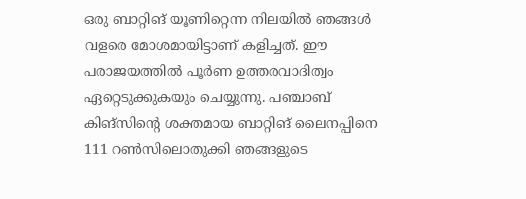ഒരു ബാറ്റിങ് യൂണിറ്റെന്ന നിലയില്‍ ഞങ്ങള്‍ വളരെ മോശമായിട്ടാണ് കളിച്ചത്. ഈ പരാജയത്തില്‍ പൂര്‍ണ ഉത്തരവാദിത്വം ഏറ്റെടുക്കുകയും ചെയ്യുന്നു. പഞ്ചാബ് കിങ്‌സിന്റെ ശക്തമായ ബാറ്റിങ് ലൈനപ്പിനെ 111 റണ്‍സിലൊതുക്കി ഞങ്ങളുടെ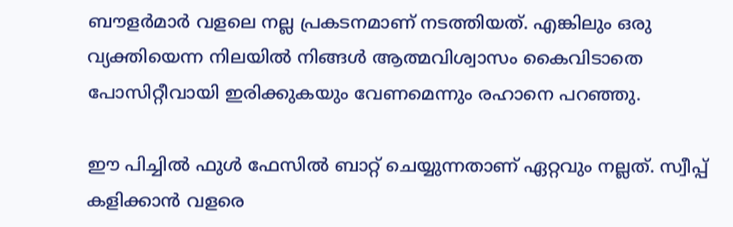ബൗളര്‍മാര്‍ വളലെ നല്ല പ്രകടനമാണ് നടത്തിയത്. എങ്കിലും ഒരു വ്യക്തിയെന്ന നിലയില്‍ നിങ്ങള്‍ ആത്മവിശ്വാസം കൈവിടാതെ പോസിറ്റീവായി ഇരിക്കുകയും വേണമെന്നും രഹാനെ പറഞ്ഞു.

ഈ പിച്ചില്‍ ഫുള്‍ ഫേസില്‍ ബാറ്റ് ചെയ്യുന്നതാണ് ഏറ്റവും നല്ലത്. സ്വീപ്പ് കളിക്കാന്‍ വളരെ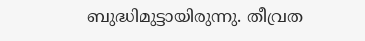ബുദ്ധിമുട്ടായിരുന്നു. തീവ്രത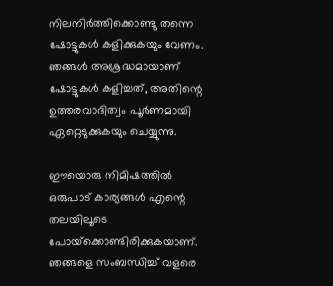നിലനിര്‍ത്തിക്കൊണ്ടു തന്നെ ഷോട്ടുകള്‍ കളിക്കുകയും വേണം. ഞങ്ങള്‍ അശ്രദ്ധമായാണ് ഷോട്ടുകള്‍ കളിച്ചത്, അതിന്റെ ഉത്തരവാദിത്വം പൂര്‍ണമായി ഏറ്റെടുക്കുകയും ചെയ്യുന്നു.

ഈയൊരു നിമിഷത്തില്‍ ഒരുപാട് കാര്യങ്ങള്‍ എന്റെ തലയിലൂടെ പോയ്‌ക്കൊണ്ടിരിക്കുകയാണ്. ഞങ്ങളെ സംബന്ധിച്ച് വളരെ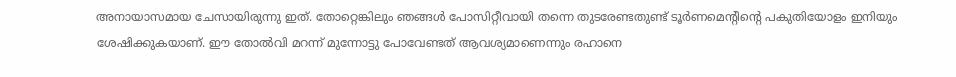അനായാസമായ ചേസായിരുന്നു ഇത്. തോറ്റെങ്കിലും ഞങ്ങള്‍ പോസിറ്റീവായി തന്നെ തുടരേണ്ടതുണ്ട് ടൂര്‍ണമെന്റിന്റെ പകുതിയോളം ഇനിയും ശേഷിക്കുകയാണ്. ഈ തോല്‍വി മറന്ന് മുന്നോട്ടു പോവേണ്ടത് ആവശ്യമാണെന്നും രഹാനെ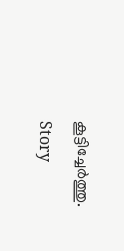കൂട്ടിച്ചേര്‍ത്തു.

Story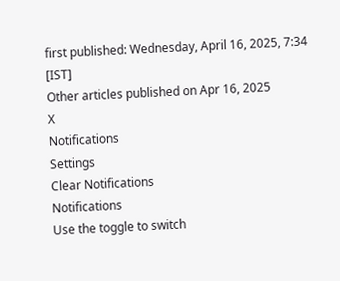first published: Wednesday, April 16, 2025, 7:34 [IST]
Other articles published on Apr 16, 2025
X
Notifications
Settings
Clear Notifications
Notifications
Use the toggle to switch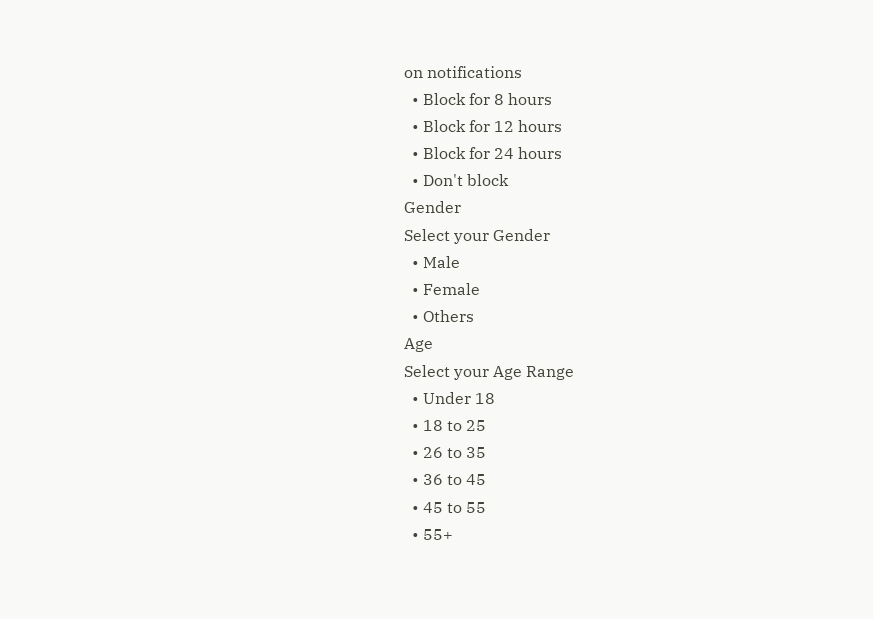on notifications
  • Block for 8 hours
  • Block for 12 hours
  • Block for 24 hours
  • Don't block
Gender
Select your Gender
  • Male
  • Female
  • Others
Age
Select your Age Range
  • Under 18
  • 18 to 25
  • 26 to 35
  • 36 to 45
  • 45 to 55
  • 55+